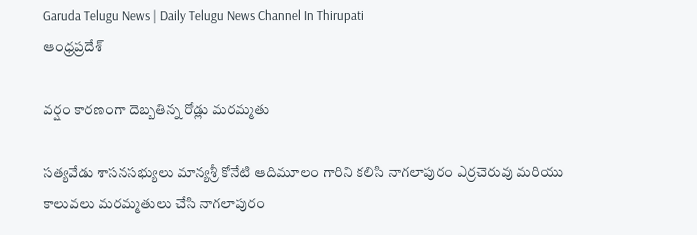Garuda Telugu News | Daily Telugu News Channel In Thirupati
ఆంధ్రప్రదేశ్

వర్షం కారణంగా దెబ్బతిన్న రోడ్లు మరమ్మతు

సత్యవేడు శాసనసభ్యులు మాన్యశ్రీ కోనేటి ఆదిమూలం గారిని కలిసి నాగలాపురం ఎర్రచెరువు మరియు కాలువలు మరమ్మతులు చేసి నాగలాపురం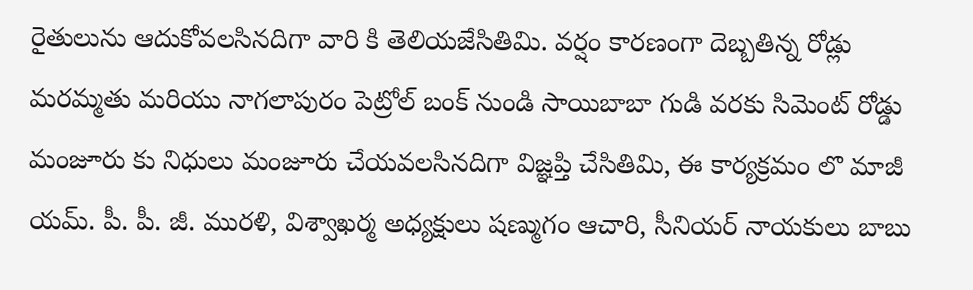రైతులును ఆదుకోవలసినదిగా వారి కి తెలియజేసితిమి. వర్షం కారణంగా దెబ్బతిన్న రోడ్లు మరమ్మతు మరియు నాగలాపురం పెట్రోల్ బంక్ నుండి సాయిబాబా గుడి వరకు సిమెంట్ రోడ్డు మంజూరు కు నిధులు మంజూరు చేయవలసినదిగా విజ్ఞప్తి చేసితిమి, ఈ కార్యక్రమం లొ మాజీ యమ్. పీ. పీ. జీ. మురళి, విశ్వాఖర్మ అధ్యక్షులు షణ్ముగం ఆచారి, సీనియర్ నాయకులు బాబు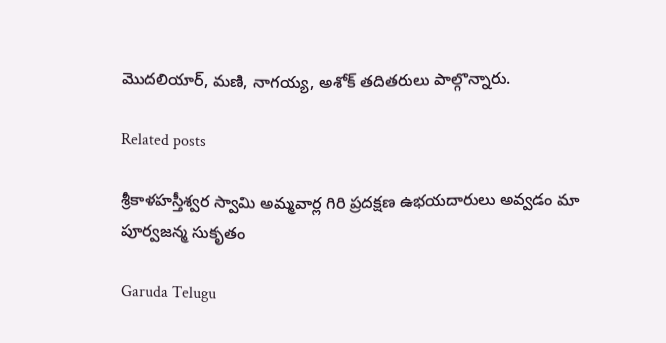మొదలియార్, మణి, నాగయ్య, అశోక్ తదితరులు పాల్గొన్నారు.

Related posts

శ్రీకాళహస్తీశ్వర స్వామి అమ్మవార్ల గిరి ప్రదక్షణ ఉభయదారులు అవ్వడం మా పూర్వజన్మ సుకృతం

Garuda Telugu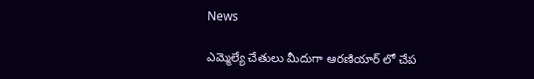News

ఎమ్మెల్యే చేతులు మీదుగా ఆరణియార్ లో చేప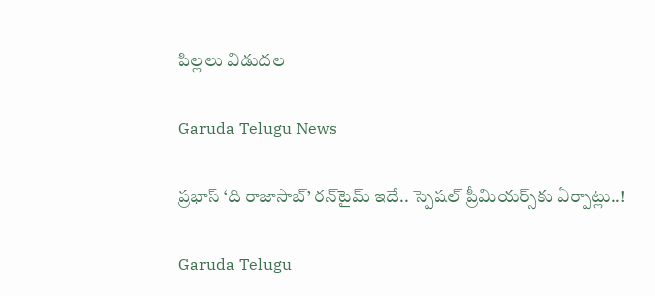పిల్లలు విడుదల

Garuda Telugu News

ప్రభాస్‌ ‘ది రాజాసాబ్’ రన్‌టైమ్‌ ఇదే.. స్పెషల్‌ ప్రీమియర్స్‌కు ఏర్పాట్లు..!

Garuda Telugu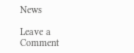News

Leave a Comment